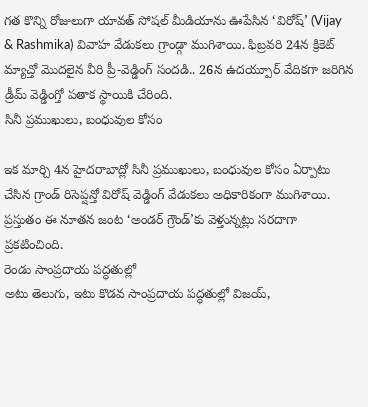గత కొన్ని రోజులుగా యావత్ సోషల్ మీడియాను ఊపేసిన ‘విరోష్’ (Vijay & Rashmika) వివాహ వేడుకలు గ్రాండ్గా ముగిశాయి. ఫిబ్రవరి 24న క్రికెట్ మ్యాచ్తో మొదలైన వీరి ప్రీ-వెడ్డింగ్ సందడి.. 26న ఉదయ్పూర్ వేదికగా జరిగిన డ్రీమ్ వెడ్డింగ్తో పతాక స్థాయికి చేరింది.
సినీ ప్రముఖులు, బంధువుల కోసం

ఇక మార్చి 4న హైదరాబాద్లో సినీ ప్రముఖులు, బంధువుల కోసం ఏర్పాటు చేసిన గ్రాండ్ రిసెప్షన్తో విరోష్ వెడ్డింగ్ వేడుకలు అధికారికంగా ముగిశాయి. ప్రస్తుతం ఈ నూతన జంట ‘అండర్ గ్రౌండ్’కు వెళ్తున్నట్లు సరదాగా ప్రకటించింది.
రెండు సాంప్రదాయ పద్ధతుల్లో
అటు తెలుగు, ఇటు కొడవ సాంప్రదాయ పద్ధతుల్లో విజయ్,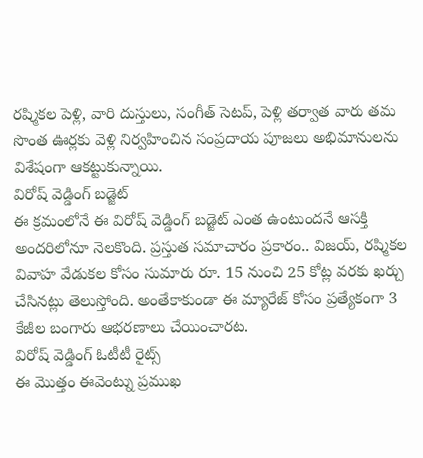రష్మికల పెళ్లి, వారి దుస్తులు, సంగీత్ సెటప్, పెళ్లి తర్వాత వారు తమ సొంత ఊర్లకు వెళ్లి నిర్వహించిన సంప్రదాయ పూజలు అభిమానులను విశేషంగా ఆకట్టుకున్నాయి.
విరోష్ వెడ్డింగ్ బడ్జెట్
ఈ క్రమంలోనే ఈ విరోష్ వెడ్డింగ్ బడ్జెట్ ఎంత ఉంటుందనే ఆసక్తి అందరిలోనూ నెలకొంది. ప్రస్తుత సమాచారం ప్రకారం.. విజయ్, రష్మికల వివాహ వేడుకల కోసం సుమారు రూ. 15 నుంచి 25 కోట్ల వరకు ఖర్చు చేసినట్లు తెలుస్తోంది. అంతేకాకుండా ఈ మ్యారేజ్ కోసం ప్రత్యేకంగా 3 కేజీల బంగారు ఆభరణాలు చేయించారట.
విరోష్ వెడ్డింగ్ ఓటీటీ రైట్స్
ఈ మొత్తం ఈవెంట్ను ప్రముఖ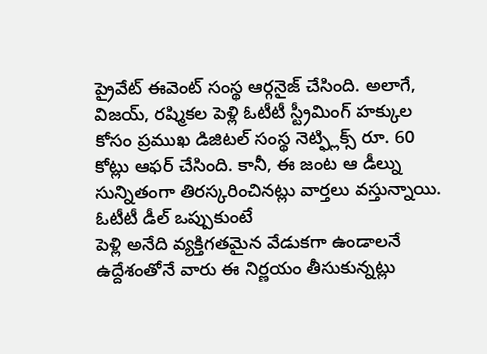ప్రైవేట్ ఈవెంట్ సంస్థ ఆర్గనైజ్ చేసింది. అలాగే, విజయ్, రష్మికల పెళ్లి ఓటీటీ స్ట్రీమింగ్ హక్కుల కోసం ప్రముఖ డిజిటల్ సంస్థ నెట్ఫ్లిక్స్ రూ. 60 కోట్లు ఆఫర్ చేసింది. కానీ, ఈ జంట ఆ డీల్ను సున్నితంగా తిరస్కరించినట్లు వార్తలు వస్తున్నాయి.
ఓటీటీ డీల్ ఒప్పుకుంటే
పెళ్లి అనేది వ్యక్తిగతమైన వేడుకగా ఉండాలనే ఉద్దేశంతోనే వారు ఈ నిర్ణయం తీసుకున్నట్లు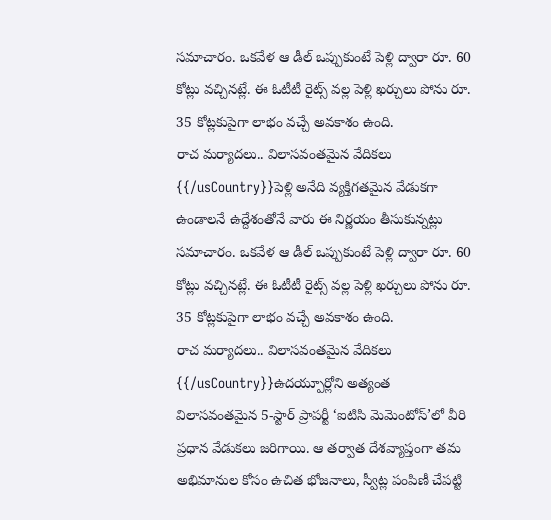సమాచారం. ఒకవేళ ఆ డీల్ ఒప్పుకుంటే పెళ్లి ద్వారా రూ. 60 కోట్లు వచ్చినట్లే. ఈ ఓటీటీ రైట్స్ వల్ల పెళ్లి ఖర్చులు పోను రూ. 35 కోట్లకుపైగా లాభం వచ్చే అవకాశం ఉంది.
రాచ మర్యాదలు.. విలాసవంతమైన వేదికలు
{{/usCountry}}పెళ్లి అనేది వ్యక్తిగతమైన వేడుకగా ఉండాలనే ఉద్దేశంతోనే వారు ఈ నిర్ణయం తీసుకున్నట్లు సమాచారం. ఒకవేళ ఆ డీల్ ఒప్పుకుంటే పెళ్లి ద్వారా రూ. 60 కోట్లు వచ్చినట్లే. ఈ ఓటీటీ రైట్స్ వల్ల పెళ్లి ఖర్చులు పోను రూ. 35 కోట్లకుపైగా లాభం వచ్చే అవకాశం ఉంది.
రాచ మర్యాదలు.. విలాసవంతమైన వేదికలు
{{/usCountry}}ఉదయ్పూర్లోని అత్యంత విలాసవంతమైన 5-స్టార్ ప్రాపర్టీ ‘ఐటిసి మెమెంటోస్’లో వీరి ప్రధాన వేడుకలు జరిగాయి. ఆ తర్వాత దేశవ్యాప్తంగా తమ అభిమానుల కోసం ఉచిత భోజనాలు, స్వీట్ల పంపిణీ చేపట్టి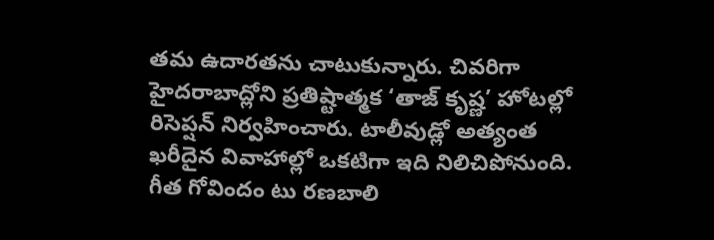తమ ఉదారతను చాటుకున్నారు. చివరిగా హైదరాబాద్లోని ప్రతిష్టాత్మక ‘తాజ్ కృష్ణ’ హోటల్లో రిసెప్షన్ నిర్వహించారు. టాలీవుడ్లో అత్యంత ఖరీదైన వివాహాల్లో ఒకటిగా ఇది నిలిచిపోనుంది.
గీత గోవిందం టు రణబాలి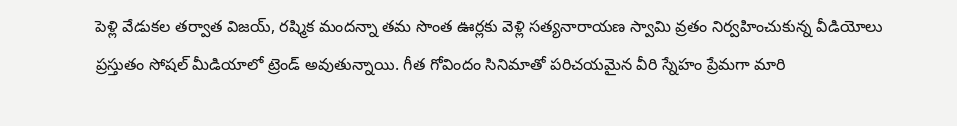పెళ్లి వేడుకల తర్వాత విజయ్, రష్మిక మందన్నా తమ సొంత ఊర్లకు వెళ్లి సత్యనారాయణ స్వామి వ్రతం నిర్వహించుకున్న వీడియోలు ప్రస్తుతం సోషల్ మీడియాలో ట్రెండ్ అవుతున్నాయి. గీత గోవిందం సినిమాతో పరిచయమైన వీరి స్నేహం ప్రేమగా మారి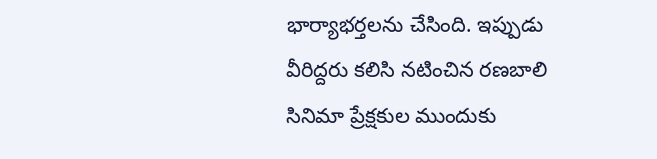భార్యాభర్తలను చేసింది. ఇప్పుడు వీరిద్దరు కలిసి నటించిన రణబాలి సినిమా ప్రేక్షకుల ముందుకు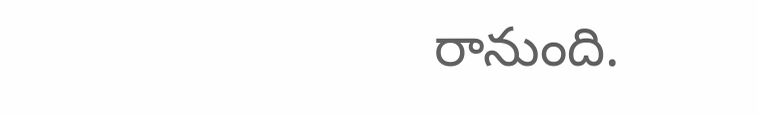రానుంది.